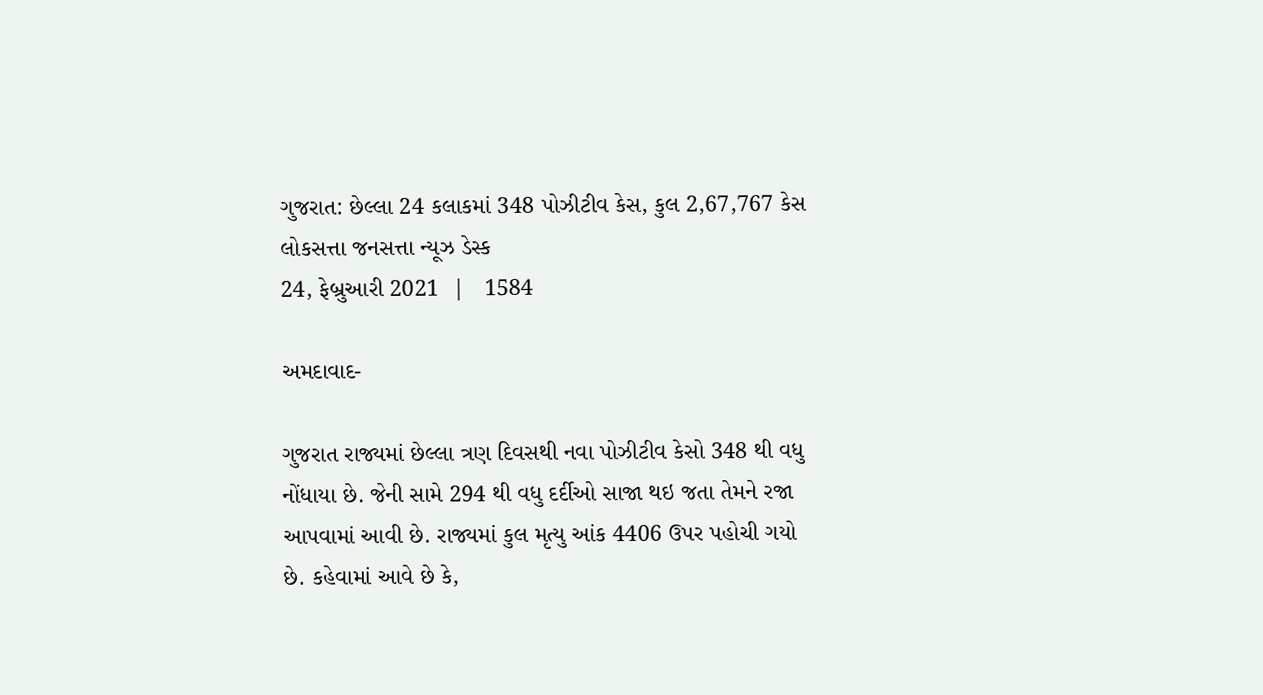ગુજરાત: છેલ્લા 24 કલાકમાં 348 પોઝીટીવ કેસ, કુલ 2,67,767 કેસ
લોકસત્તા જનસત્તા ન્યૂઝ ડેસ્ક
24, ફેબ્રુઆરી 2021  |   1584

અમદાવાદ-

ગુજરાત રાજ્યમાં છેલ્લા ત્રણ દિવસથી નવા પોઝીટીવ કેસો 348 થી વધુ નોંધાયા છે. જેની સામે 294 થી વધુ દર્દીઓ સાજા થઇ જતા તેમને રજા આપવામાં આવી છે. રાજ્યમાં કુલ મૃત્યુ આંક 4406 ઉપર પહોચી ગયો છે. કહેવામાં આવે છે કે,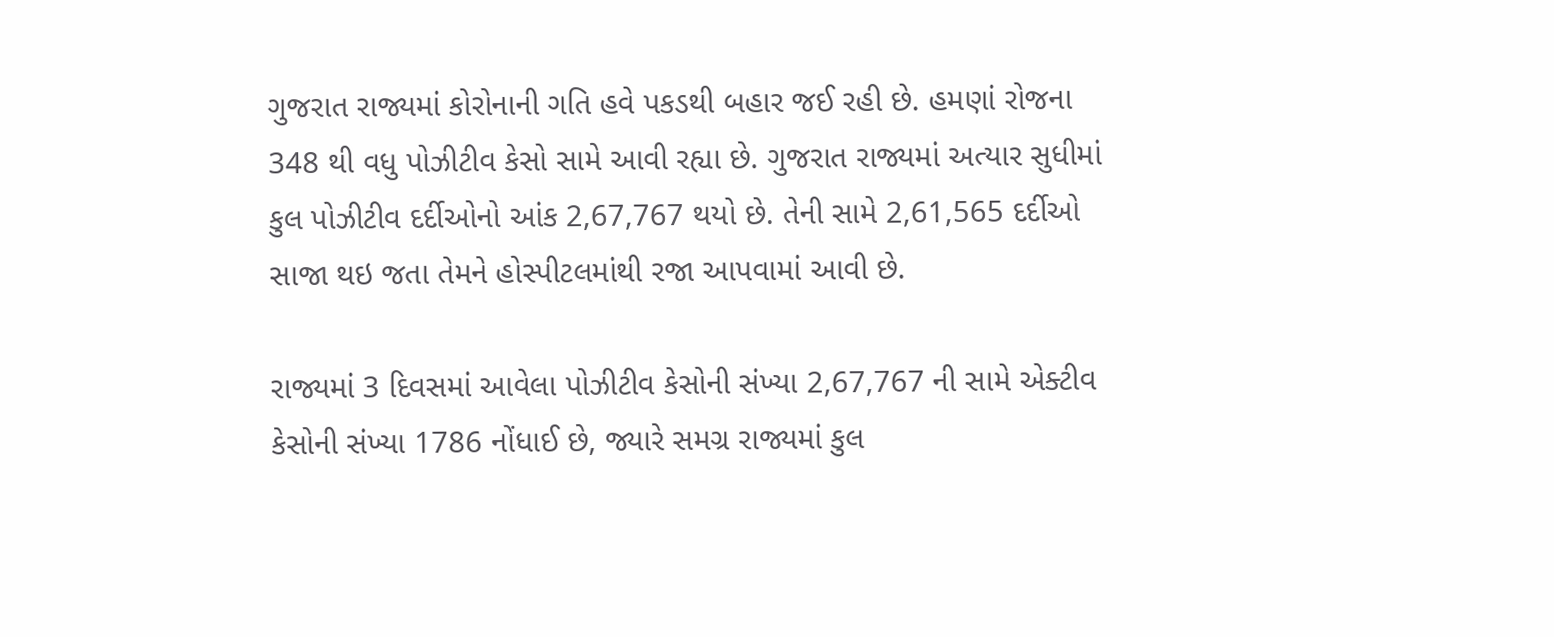ગુજરાત રાજ્યમાં કોરોનાની ગતિ હવે પકડથી બહાર જઈ રહી છે. હમણાં રોજના 348 થી વધુ પોઝીટીવ કેસો સામે આવી રહ્યા છે. ગુજરાત રાજ્યમાં અત્યાર સુધીમાં કુલ પોઝીટીવ દર્દીઓનો આંક 2,67,767 થયો છે. તેની સામે 2,61,565 દર્દીઓ સાજા થઇ જતા તેમને હોસ્પીટલમાંથી રજા આપવામાં આવી છે.

રાજ્યમાં 3 દિવસમાં આવેલા પોઝીટીવ કેસોની સંખ્યા 2,67,767 ની સામે એક્ટીવ કેસોની સંખ્યા 1786 નોંધાઈ છે, જ્યારે સમગ્ર રાજ્યમાં કુલ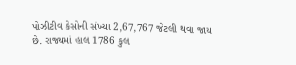પોઝીટીવ કેસોની સંખ્યા 2,67,767 જેટલી થવા જાય છે. રાજ્યમાં હાલ 1786 કુલ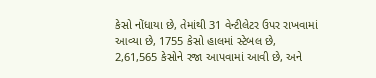કેસો નોંધાયા છે, તેમાંથી 31 વેન્ટીલેટર ઉપર રાખવામાં આવ્યા છે, 1755 કેસો હાલમાં સ્ટેબલ છે, 2,61,565 કેસોને રજા આપવામાં આવી છે, અને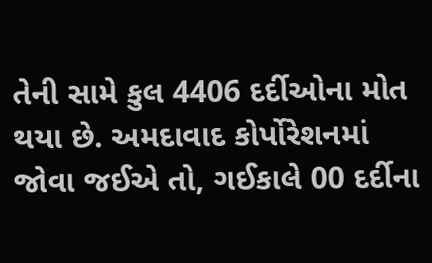તેની સામે કુલ 4406 દર્દીઓના મોત થયા છે. અમદાવાદ કોર્પોરેશનમાં જોવા જઈએ તો, ગઈકાલે 00 દર્દીના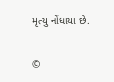મૃત્યુ નોંધાયા છે.

©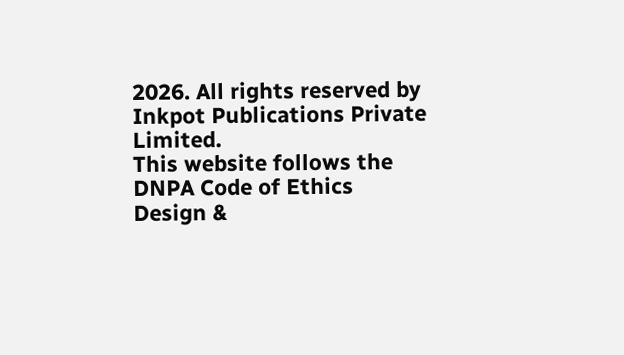2026. All rights reserved by Inkpot Publications Private Limited.
This website follows the DNPA Code of Ethics
Design &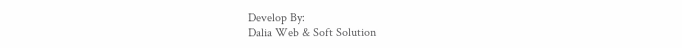Develop By:
Dalia Web & Soft Solution